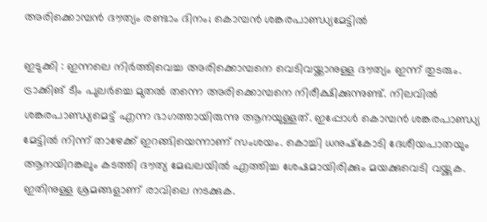അരിക്കൊമ്പന്‍ ദൗത്യം രണ്ടാം ദിനം; കൊമ്പന്‍ ശങ്കരപാണ്ഡ്യമേട്ടില്‍

ഇടുക്കി : ഇന്നലെ നിര്‍ത്തിവെച്ച അരിക്കൊമ്പനെ വെടിവയ്ക്കാനുള്ള ദൗത്യം ഇന്ന് തുടരും. ട്രാക്കിങ് ടീം പുലര്‍ച്ചെ മുതല്‍ തന്നെ അരിക്കൊമ്പനെ നിരീക്ഷിക്കുന്നുണ്ട്. നിലവില്‍ ശങ്കരപാണ്ഡ്യമെട്ട് എന്ന ഭാഗത്തായിരുന്നു ആനയുള്ളത്. ഇപ്പോള്‍ കൊമ്പന്‍ ശങ്കരപാണ്ഡ്യ മേട്ടില്‍ നിന്ന് താഴേക്ക് ഇറങ്ങിയെന്നാണ് സംശയം. കൊച്ചി ധനുഷ്‌കോടി ദേശീയപാതയും ആനയിറങ്കലും കടത്തി ദൗത്യ മേഖലയില്‍ എത്തിച്ച ശേഷമായിരിക്കും മയക്കുവെടി വയ്ക്കുക. ഇതിനുള്ള ശ്രമങ്ങളാണ് രാവിലെ നടക്കുക.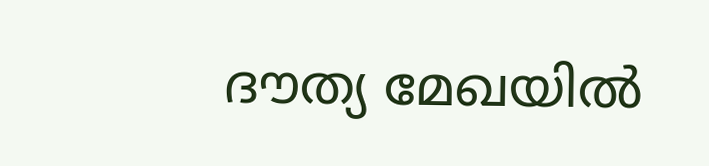ദൗത്യ മേഖയില്‍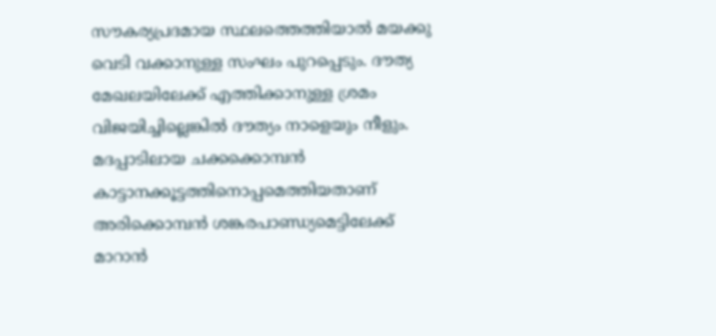സൗകര്യപ്രദമായ സ്ഥലത്തെത്തിയാല്‍ മയക്കു വെടി വക്കാനുള്ള സംഘം പുറപ്പെടും. ദൗത്യ മേഖലയിലേക്ക് എത്തിക്കാനുള്ള ശ്രമം വിജയിച്ചില്ലെങ്കില്‍ ദൗത്യം നാളെയും നീളും. മദപ്പാടിലായ ചക്കക്കൊമ്പന്‍ കാട്ടാനക്കൂട്ടത്തിനൊപ്പമെത്തിയതാണ് അരിക്കൊമ്പന്‍ ശങ്കരപാണ്ഡ്യമെട്ടിലേക്ക് മാറാന്‍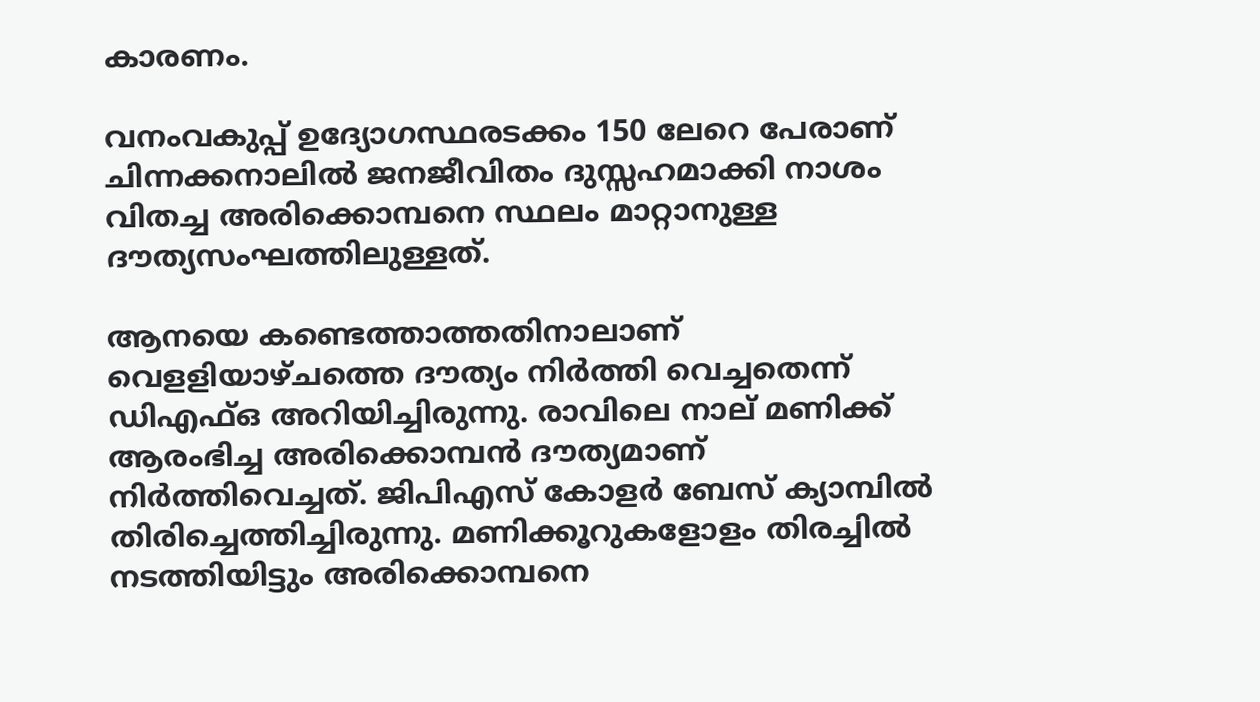കാരണം.

വനംവകുപ്പ് ഉദ്യോഗസ്ഥരടക്കം 150 ലേറെ പേരാണ് ചിന്നക്കനാലില്‍ ജനജീവിതം ദുസ്സഹമാക്കി നാശം വിതച്ച അരിക്കൊമ്പനെ സ്ഥലം മാറ്റാനുള്ള ദൗത്യസംഘത്തിലുള്ളത്.

ആനയെ കണ്ടെത്താത്തതിനാലാണ് വെളളിയാഴ്ചത്തെ ദൗത്യം നിര്‍ത്തി വെച്ചതെന്ന് ഡിഎഫ്ഒ അറിയിച്ചിരുന്നു. രാവിലെ നാല് മണിക്ക് ആരംഭിച്ച അരിക്കൊമ്പന്‍ ദൗത്യമാണ് നിര്‍ത്തിവെച്ചത്. ജിപിഎസ് കോളര്‍ ബേസ് ക്യാമ്പില്‍ തിരിച്ചെത്തിച്ചിരുന്നു. മണിക്കൂറുകളോളം തിരച്ചില്‍ നടത്തിയിട്ടും അരിക്കൊമ്പനെ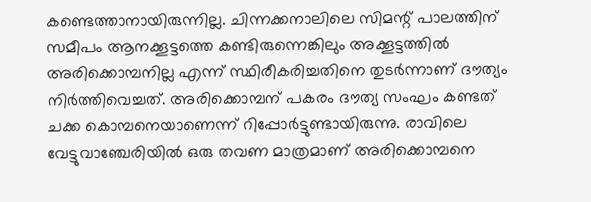കണ്ടെത്താനായിരുന്നില്ല. ചിന്നക്കനാലിലെ സിമന്റ് പാലത്തിന് സമീപം ആനക്കൂട്ടത്തെ കണ്ടിരുന്നെങ്കിലും അക്കൂട്ടത്തില്‍ അരിക്കൊമ്പനില്ല എന്ന് സ്ഥിരീകരിച്ചതിനെ തുടര്‍ന്നാണ് ദൗത്യം നിര്‍ത്തിവെച്ചത്. അരിക്കൊമ്പന് പകരം ദൗത്യ സംഘം കണ്ടത് ചക്ക കൊമ്പനെയാണെന്ന് റിപ്പോര്‍ട്ടുണ്ടായിരുന്നു. രാവിലെ വേട്ടുവാഞ്ചേരിയില്‍ ഒരു തവണ മാത്രമാണ് അരിക്കൊമ്പനെ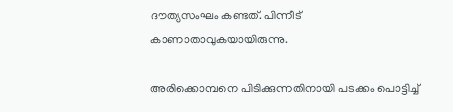ദൗത്യസംഘം കണ്ടത്. പിന്നീട് കാണാതാവുകയായിരുന്നു.

അരിക്കൊമ്പനെ പിടിക്കുന്നതിനായി പടക്കം പൊട്ടിച്ച്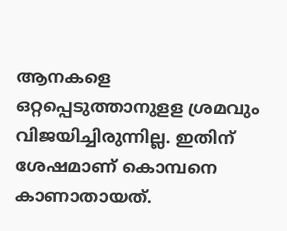ആനകളെ ഒറ്റപ്പെടുത്താനുളള ശ്രമവും വിജയിച്ചിരുന്നില്ല. ഇതിന് ശേഷമാണ് കൊമ്പനെ കാണാതായത്.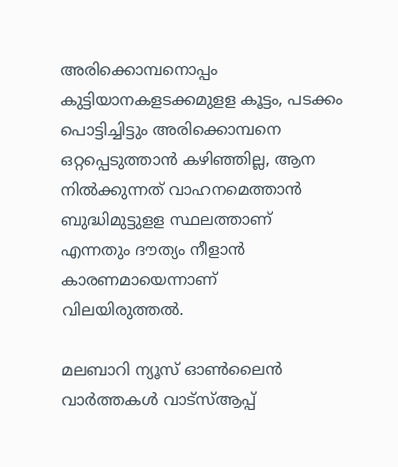അരിക്കൊമ്പനൊപ്പം കുട്ടിയാനകളടക്കമുളള കൂട്ടം, പടക്കം പൊട്ടിച്ചിട്ടും അരിക്കൊമ്പനെ ഒറ്റപ്പെടുത്താന്‍ കഴിഞ്ഞില്ല, ആന നില്‍ക്കുന്നത് വാഹനമെത്താന്‍ ബുദ്ധിമുട്ടുളള സ്ഥലത്താണ് എന്നതും ദൗത്യം നീളാന്‍ കാരണമായെന്നാണ് വിലയിരുത്തല്‍.

മലബാറി ന്യൂസ് ഓണ്‍ലൈന്‍ വാര്‍ത്തകള്‍ വാട്‌സ്ആപ്പ്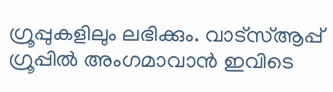ഗ്രൂപ്പുകളിലും ലഭിക്കും. വാട്‌സ്ആപ്പ് ഗ്രൂപ്പില്‍ അംഗമാവാന്‍ ഇവിടെ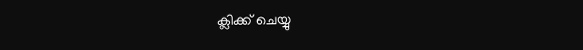ക്ലിക്ക് ചെയ്യു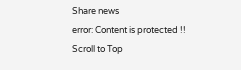Share news
error: Content is protected !!
Scroll to Top